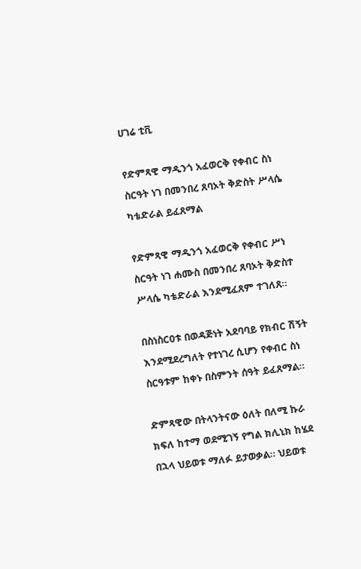ሀገሬ ቲቪ

የድምጻዊ ማዲንጎ አፈወርቅ የቀብር ስነ ስርዓት ነገ በመንበረ ጸባኦት ቅድስት ሥላሴ ካቴድራል ይፈጸማል

የድምጻዊ ማዲንጎ አፈወርቅ የቀብር ሥነ ስርዓት ነገ ሐሙስ በመንበረ ጸባኦት ቅድስተ ሥላሴ ካቴድራል እንደሚፈጸም ተገለጸ።

በስነስርዐቱ በወዳጅነት አደባባይ የክብር ሽኝት እንደሚደረግለት የተነገረ ሲሆን የቀብር ስነ ስርዓቱም ከቀኑ በስምንት ሰዓት ይፈጸማል።

ድምጻዊው በትላንትናው ዕለት በለሚ ኩራ ክፍለ ከተማ ወደሚገኝ የግል ክሊኒክ ከሄደ በኋላ ህይወቱ ማለፉ ይታወቃል። ህይወቱ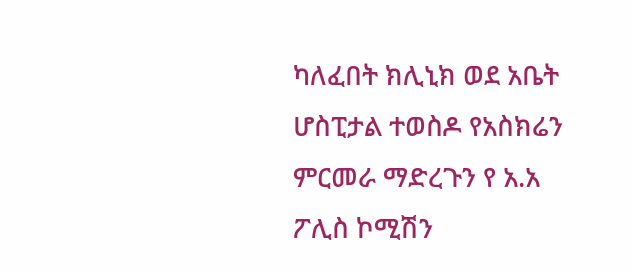ካለፈበት ክሊኒክ ወደ አቤት ሆስፒታል ተወስዶ የአስክሬን ምርመራ ማድረጉን የ አ.አ ፖሊስ ኮሚሽን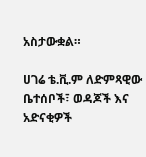አስታውቋል።

ሀገሬ ቴ.ቪ.ም ለድምጻዊው ቤተሰቦች፣ ወዳጆች እና አድናቂዎች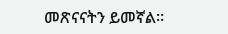መጽናናትን ይመኛል።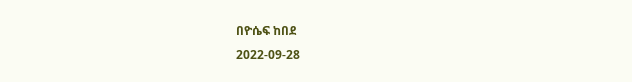በዮሴፍ ከበደ
2022-09-28